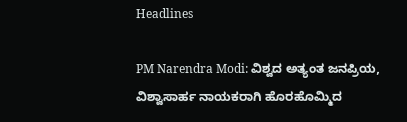Headlines

PM Narendra Modi: ವಿಶ್ವದ ಅತ್ಯಂತ ಜನಪ್ರಿಯ, ವಿಶ್ವಾಸಾರ್ಹ ನಾಯಕರಾಗಿ ಹೊರಹೊಮ್ಮಿದ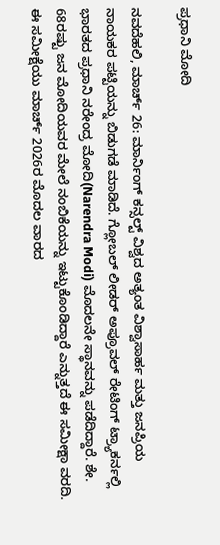ಪ್ರಧಾನಿ ಮೋದಿ

ನವದೆಹಲಿ, ಮಾರ್ಚ್ 26: ಮಾರ್ನಿಂಗ್ ಕನ್ಸಲ್ಟ್ ವಿಶ್ವದ ಅತ್ಯಂತ ವಿಶ್ವಾಸಾರ್ಹ ಮತ್ತು ಜನಪ್ರಿಯ ನಾಯಕರ ಪಟ್ಟಿಯನ್ನು ಬಿಡುಗಡೆ ಮಾಡಿದೆ. ಗ್ಲೋಬಲ್ ಲೀಡರ್ ಅಪ್ರೂವಲ್ ರ‍ೇಟಿಂಗ್ ಟ್ರ್ಯಾಕರ್ನಲ್ಲಿ ಭಾರತದ ಪ್ರಧಾನಿ ನರೇಂದ್ರ ಮೋದಿ(Narendra Modi) ಮೊದಲನೇ ಸ್ಥಾನವನ್ನು ಪಡೆದಿದ್ದಾರೆ. ಶೇ. 68ರಷ್ಟು ಜನ ಮೋದಿಯವರ ಮೇಲೆ ನಂಬಿಕೆಯನ್ನು ಇಟ್ಟುಕೊಂಡಿದ್ದಾರೆ ಎನ್ನುತ್ತದೆ ಈ ಸಮೀಕ್ಷಾ ವರದಿ. ಈ ಸಮೀಕ್ಷೆಯು ಮಾರ್ಚ್ 2026ರ ಮೊದಲ ವಾರದ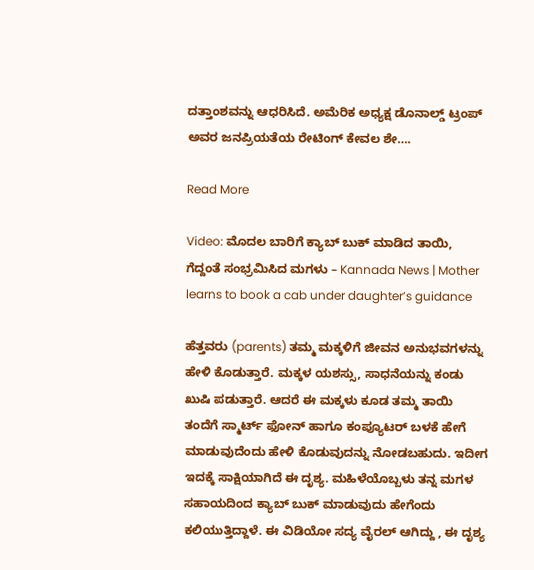ದತ್ತಾಂಶವನ್ನು ಆಧರಿಸಿದೆ. ಅಮೆರಿಕ ಅಧ್ಯಕ್ಷ ಡೊನಾಲ್ಡ್ ಟ್ರಂಪ್ ಅವರ ಜನಪ್ರಿಯತೆಯ ರೇಟಿಂಗ್ ಕೇವಲ ಶೇ….

Read More

Video: ಮೊದಲ ಬಾರಿಗೆ ಕ್ಯಾಬ್ ಬುಕ್ ಮಾಡಿದ ತಾಯಿ, ಗೆದ್ದಂತೆ ಸಂಭ್ರಮಿಸಿದ ಮಗಳು – Kannada News | Mother learns to book a cab under daughter’s guidance

ಹೆತ್ತವರು (parents) ತಮ್ಮ ಮಕ್ಕಳಿಗೆ ಜೀವನ ಅನುಭವಗಳನ್ನು ಹೇಳಿ ಕೊಡುತ್ತಾರೆ. ಮಕ್ಕಳ ಯಶಸ್ಸು, ಸಾಧನೆಯನ್ನು ಕಂಡು ಖುಷಿ ಪಡುತ್ತಾರೆ. ಆದರೆ ಈ ಮಕ್ಕಳು ಕೂಡ ತಮ್ಮ ತಾಯಿ ತಂದೆಗೆ ಸ್ಮಾರ್ಟ್ ಫೋನ್ ಹಾಗೂ ಕಂಪ್ಯೂಟರ್ ಬಳಕೆ ಹೇಗೆ ಮಾಡುವುದೆಂದು ಹೇಳಿ ಕೊಡುವುದನ್ನು ನೋಡಬಹುದು. ಇದೀಗ ಇದಕ್ಕೆ ಸಾಕ್ಷಿಯಾಗಿದೆ ಈ ದೃಶ್ಯ. ಮಹಿಳೆಯೊಬ್ಬಳು ತನ್ನ ಮಗಳ ಸಹಾಯದಿಂದ ಕ್ಯಾಬ್ ಬುಕ್ ಮಾಡುವುದು ಹೇಗೆಂದು ಕಲಿಯುತ್ತಿದ್ದಾಳೆ. ಈ ವಿಡಿಯೋ ಸದ್ಯ ವೈರಲ್ ಆಗಿದ್ದು , ಈ ದೃಶ್ಯ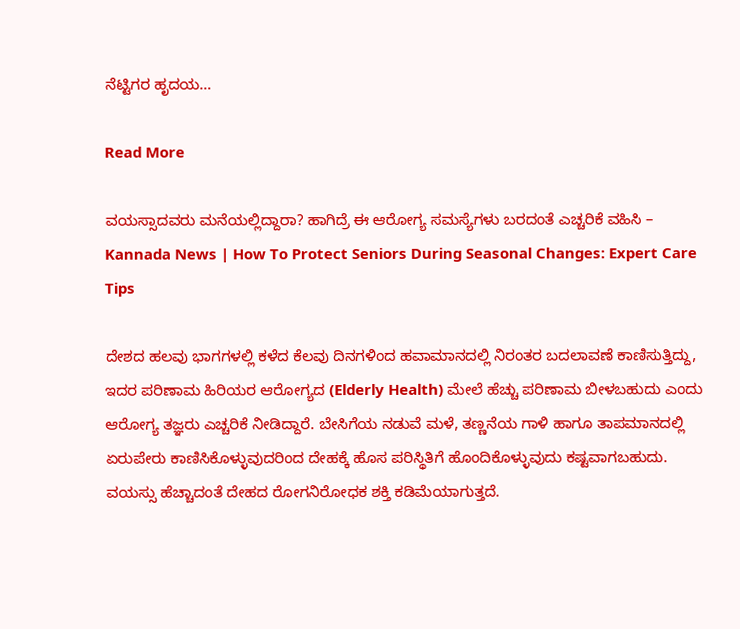ನೆಟ್ಟಿಗರ ಹೃದಯ…

Read More

ವಯಸ್ಸಾದವರು ಮನೆಯಲ್ಲಿದ್ದಾರಾ? ಹಾಗಿದ್ರೆ ಈ ಆರೋಗ್ಯ ಸಮಸ್ಯೆಗಳು ಬರದಂತೆ ಎಚ್ಚರಿಕೆ ವಹಿಸಿ – Kannada News | How To Protect Seniors During Seasonal Changes: Expert Care Tips

ದೇಶದ ಹಲವು ಭಾಗಗಳಲ್ಲಿ ಕಳೆದ ಕೆಲವು ದಿನಗಳಿಂದ ಹವಾಮಾನದಲ್ಲಿ ನಿರಂತರ ಬದಲಾವಣೆ ಕಾಣಿಸುತ್ತಿದ್ದು, ಇದರ ಪರಿಣಾಮ ಹಿರಿಯರ ಆರೋಗ್ಯದ (Elderly Health) ಮೇಲೆ ಹೆಚ್ಚು ಪರಿಣಾಮ ಬೀಳಬಹುದು ಎಂದು ಆರೋಗ್ಯ ತಜ್ಞರು ಎಚ್ಚರಿಕೆ ನೀಡಿದ್ದಾರೆ. ಬೇಸಿಗೆಯ ನಡುವೆ ಮಳೆ, ತಣ್ಣನೆಯ ಗಾಳಿ ಹಾಗೂ ತಾಪಮಾನದಲ್ಲಿ ಏರುಪೇರು ಕಾಣಿಸಿಕೊಳ್ಳುವುದರಿಂದ ದೇಹಕ್ಕೆ ಹೊಸ ಪರಿಸ್ಥಿತಿಗೆ ಹೊಂದಿಕೊಳ್ಳುವುದು ಕಷ್ಟವಾಗಬಹುದು. ವಯಸ್ಸು ಹೆಚ್ಚಾದಂತೆ ದೇಹದ ರೋಗನಿರೋಧಕ ಶಕ್ತಿ ಕಡಿಮೆಯಾಗುತ್ತದೆ.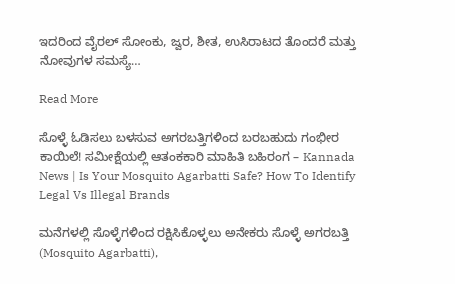ಇದರಿಂದ ವೈರಲ್ ಸೋಂಕು, ಜ್ವರ, ಶೀತ, ಉಸಿರಾಟದ ತೊಂದರೆ ಮತ್ತು ನೋವುಗಳ ಸಮಸ್ಯೆ…

Read More

ಸೊಳ್ಳೆ ಓಡಿಸಲು ಬಳಸುವ ಅಗರಬತ್ತಿಗಳಿಂದ ಬರಬಹುದು ಗಂಭೀರ ಕಾಯಿಲೆ! ಸಮೀಕ್ಷೆಯಲ್ಲಿ ಆತಂಕಕಾರಿ ಮಾಹಿತಿ ಬಹಿರಂಗ – Kannada News | Is Your Mosquito Agarbatti Safe? How To Identify Legal Vs Illegal Brands

ಮನೆಗಳಲ್ಲಿ ಸೊಳ್ಳೆಗಳಿಂದ ರಕ್ಷಿಸಿಕೊಳ್ಳಲು ಅನೇಕರು ಸೊಳ್ಳೆ ಅಗರಬತ್ತಿ (Mosquito Agarbatti),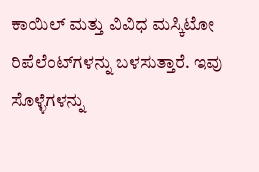ಕಾಯಿಲ್ ಮತ್ತು ವಿವಿಧ ಮಸ್ಕಿಟೋ ರಿಪೆಲೆಂಟ್‌ಗಳನ್ನು ಬಳಸುತ್ತಾರೆ. ಇವು ಸೊಳ್ಳೆಗಳನ್ನು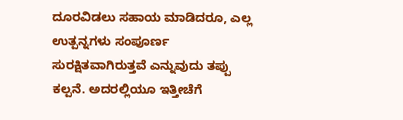ದೂರವಿಡಲು ಸಹಾಯ ಮಾಡಿದರೂ, ಎಲ್ಲ ಉತ್ಪನ್ನಗಳು ಸಂಪೂರ್ಣ ಸುರಕ್ಷಿತವಾಗಿರುತ್ತವೆ ಎನ್ನುವುದು ತಪ್ಪು ಕಲ್ಪನೆ. ಅದರಲ್ಲಿಯೂ ಇತ್ತೀಚೆಗೆ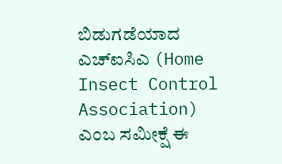ಬಿಡುಗಡೆಯಾದ ಎಚ್ಐಸಿಎ (Home Insect Control Association) ಎಂಬ ಸಮೀಕ್ಷೆ ಈ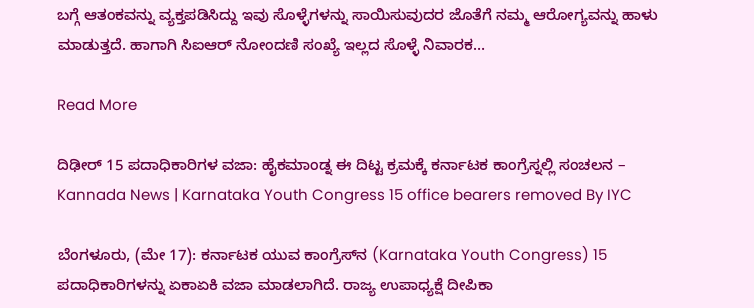ಬಗ್ಗೆ ಆತಂಕವನ್ನು ವ್ಯಕ್ತಪಡಿಸಿದ್ದು ಇವು ಸೊಳ್ಳೆಗಳನ್ನು ಸಾಯಿಸುವುದರ ಜೊತೆಗೆ ನಮ್ಮ ಆರೋಗ್ಯವನ್ನು ಹಾಳು ಮಾಡುತ್ತದೆ. ಹಾಗಾಗಿ ಸಿಐಆರ್ ನೋಂದಣಿ ಸಂಖ್ಯೆ ಇಲ್ಲದ ಸೊಳ್ಳೆ ನಿವಾರಕ…

Read More

ದಿಢೀರ್ 15 ಪದಾಧಿಕಾರಿಗಳ ವಜಾ: ಹೈಕಮಾಂಡ್ನ ಈ ದಿಟ್ಟ ಕ್ರಮಕ್ಕೆ ಕರ್ನಾಟಕ ಕಾಂಗ್ರೆಸ್ನಲ್ಲಿ ಸಂಚಲನ – Kannada News | Karnataka Youth Congress 15 office bearers removed By IYC

ಬೆಂಗಳೂರು, (ಮೇ 17): ಕರ್ನಾಟಕ ಯುವ ಕಾಂಗ್ರೆಸ್‌ನ (Karnataka Youth Congress) 15 ಪದಾಧಿಕಾರಿಗಳನ್ನು ಏಕಾಏಕಿ ವಜಾ ಮಾಡಲಾಗಿದೆ. ರಾಜ್ಯ ಉಪಾಧ್ಯಕ್ಷೆ ದೀಪಿಕಾ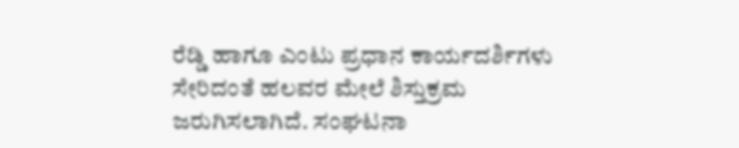ರೆಡ್ಡಿ ಹಾಗೂ ಎಂಟು ಪ್ರಧಾನ ಕಾರ್ಯದರ್ಶಿಗಳು ಸೇರಿದಂತೆ ಹಲವರ ಮೇಲೆ ಶಿಸ್ತುಕ್ರಮ ಜರುಗಿಸಲಾಗಿದೆ. ಸಂಘಟನಾ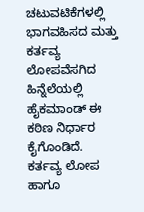ಚಟುವಟಿಕೆಗಳಲ್ಲಿ ಭಾಗವಹಿಸದ ಮತ್ತು ಕರ್ತವ್ಯ ಲೋಪವೆಸಗಿದ ಹಿನ್ನೆಲೆಯಲ್ಲಿ ಹೈಕಮಾಂಡ್ ಈ ಕಠಿಣ ನಿರ್ಧಾರ ಕೈಗೊಂಡಿದೆ. ಕರ್ತವ್ಯ ಲೋಪ ಹಾಗೂ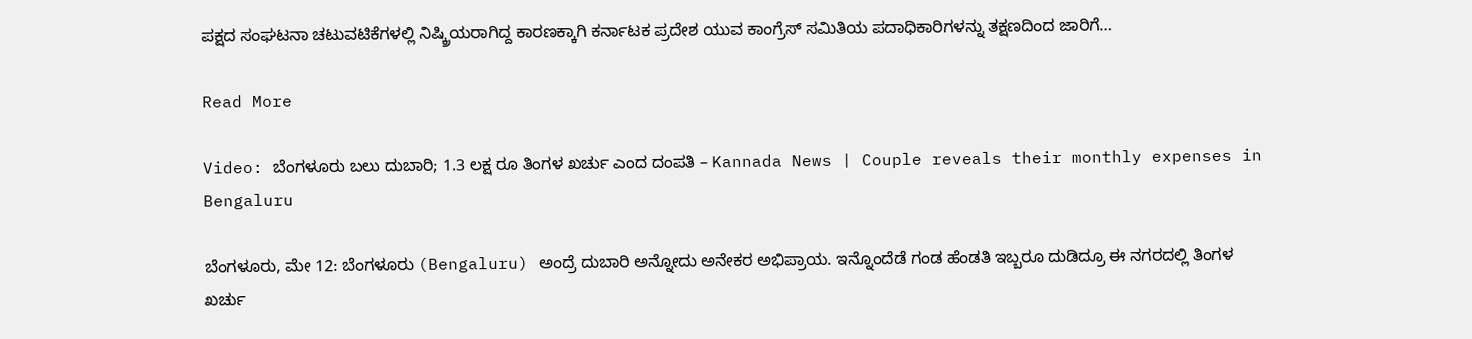ಪಕ್ಷದ ಸಂಘಟನಾ ಚಟುವಟಿಕೆಗಳಲ್ಲಿ ನಿಷ್ಕ್ರಿಯರಾಗಿದ್ದ ಕಾರಣಕ್ಕಾಗಿ ಕರ್ನಾಟಕ ಪ್ರದೇಶ ಯುವ ಕಾಂಗ್ರೆಸ್ ಸಮಿತಿಯ ಪದಾಧಿಕಾರಿಗಳನ್ನು ತಕ್ಷಣದಿಂದ ಜಾರಿಗೆ…

Read More

Video: ಬೆಂಗಳೂರು ಬಲು ದುಬಾರಿ; 1.3 ಲಕ್ಷ ರೂ ತಿಂಗಳ ಖರ್ಚು ಎಂದ ದಂಪತಿ – Kannada News | Couple reveals their monthly expenses in Bengaluru

ಬೆಂಗಳೂರು, ಮೇ 12: ಬೆಂಗಳೂರು (Bengaluru) ಅಂದ್ರೆ ದುಬಾರಿ ಅನ್ನೋದು ಅನೇಕರ ಅಭಿಪ್ರಾಯ. ಇನ್ನೊಂದೆಡೆ ಗಂಡ ಹೆಂಡತಿ ಇಬ್ಬರೂ ದುಡಿದ್ರೂ ಈ ನಗರದಲ್ಲಿ ತಿಂಗಳ ಖರ್ಚು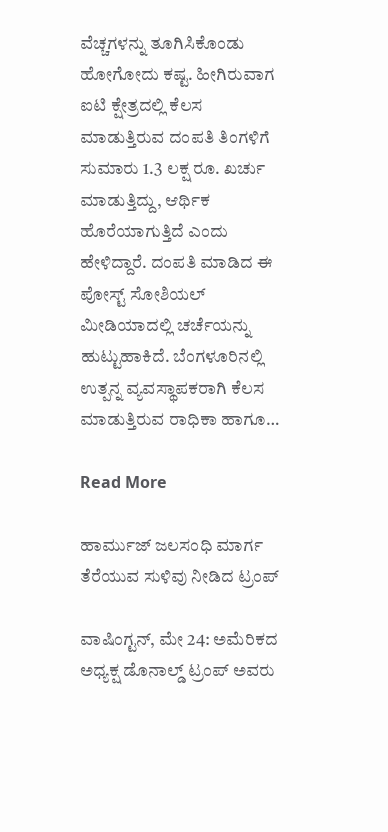ವೆಚ್ಚಗಳನ್ನು ತೂಗಿಸಿಕೊಂಡು ಹೋಗೋದು ಕಷ್ಟ. ಹೀಗಿರುವಾಗ ಐಟಿ ಕ್ಷೇತ್ರದಲ್ಲಿ ಕೆಲಸ ಮಾಡುತ್ತಿರುವ ದಂಪತಿ ತಿಂಗಳಿಗೆ ಸುಮಾರು 1.3 ಲಕ್ಷ ರೂ. ಖರ್ಚು ಮಾಡುತ್ತಿದ್ದು, ಆರ್ಥಿಕ ಹೊರೆಯಾಗುತ್ತಿದೆ ಎಂದು ಹೇಳಿದ್ದಾರೆ. ದಂಪತಿ ಮಾಡಿದ ಈ ಪೋಸ್ಟ್ ಸೋಶಿಯಲ್ ಮೀಡಿಯಾದಲ್ಲಿ ಚರ್ಚೆಯನ್ನು ಹುಟ್ಟುಹಾಕಿದೆ. ಬೆಂಗಳೂರಿನಲ್ಲಿ ಉತ್ಪನ್ನ ವ್ಯವಸ್ಥಾಪಕರಾಗಿ ಕೆಲಸ ಮಾಡುತ್ತಿರುವ ರಾಧಿಕಾ ಹಾಗೂ…

Read More

ಹಾರ್ಮುಜ್ ಜಲಸಂಧಿ ಮಾರ್ಗ ತೆರೆಯುವ ಸುಳಿವು ನೀಡಿದ ಟ್ರಂಪ್

ವಾಷಿಂಗ್ಟನ್, ಮೇ 24: ಅಮೆರಿಕದ ಅಧ್ಯಕ್ಷ ಡೊನಾಲ್ಡ್ ಟ್ರಂಪ್ ಅವರು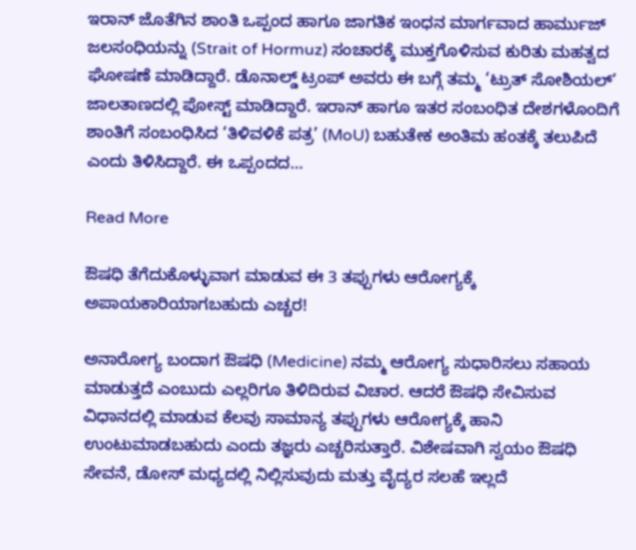ಇರಾನ್ ಜೊತೆಗಿನ ಶಾಂತಿ ಒಪ್ಪಂದ ಹಾಗೂ ಜಾಗತಿಕ ಇಂಧನ ಮಾರ್ಗವಾದ ಹಾರ್ಮುಜ್ ಜಲಸಂಧಿಯನ್ನು (Strait of Hormuz) ಸಂಚಾರಕ್ಕೆ ಮುಕ್ತಗೊಳಿಸುವ ಕುರಿತು ಮಹತ್ವದ ಘೋಷಣೆ ಮಾಡಿದ್ದಾರೆ. ಡೊನಾಲ್ಡ್ ಟ್ರಂಪ್ ಅವರು ಈ ಬಗ್ಗೆ ತಮ್ಮ ‘ಟ್ರುತ್ ಸೋಶಿಯಲ್’ ಜಾಲತಾಣದಲ್ಲಿ ಪೋಸ್ಟ್ ಮಾಡಿದ್ದಾರೆ. ಇರಾನ್ ಹಾಗೂ ಇತರ ಸಂಬಂಧಿತ ದೇಶಗಳೊಂದಿಗೆ ಶಾಂತಿಗೆ ಸಂಬಂಧಿಸಿದ ‘ತಿಳಿವಳಿಕೆ ಪತ್ರ’ (MoU) ಬಹುತೇಕ ಅಂತಿಮ ಹಂತಕ್ಕೆ ತಲುಪಿದೆ ಎಂದು ತಿಳಿಸಿದ್ದಾರೆ. ಈ ಒಪ್ಪಂದದ…

Read More

ಔಷಧಿ ತೆಗೆದುಕೊಳ್ಳುವಾಗ ಮಾಡುವ ಈ 3 ತಪ್ಪುಗಳು ಆರೋಗ್ಯಕ್ಕೆ ಅಪಾಯಕಾರಿಯಾಗಬಹುದು ಎಚ್ಚರ!

ಅನಾರೋಗ್ಯ ಬಂದಾಗ ಔಷಧಿ (Medicine) ನಮ್ಮ ಆರೋಗ್ಯ ಸುಧಾರಿಸಲು ಸಹಾಯ ಮಾಡುತ್ತದೆ ಎಂಬುದು ಎಲ್ಲರಿಗೂ ತಿಳಿದಿರುವ ವಿಚಾರ. ಆದರೆ ಔಷಧಿ ಸೇವಿಸುವ ವಿಧಾನದಲ್ಲಿ ಮಾಡುವ ಕೆಲವು ಸಾಮಾನ್ಯ ತಪ್ಪುಗಳು ಆರೋಗ್ಯಕ್ಕೆ ಹಾನಿ ಉಂಟುಮಾಡಬಹುದು ಎಂದು ತಜ್ಞರು ಎಚ್ಚರಿಸುತ್ತಾರೆ. ವಿಶೇಷವಾಗಿ ಸ್ವಯಂ ಔಷಧಿ ಸೇವನೆ, ಡೋಸ್ ಮಧ್ಯದಲ್ಲಿ ನಿಲ್ಲಿಸುವುದು ಮತ್ತು ವೈದ್ಯರ ಸಲಹೆ ಇಲ್ಲದೆ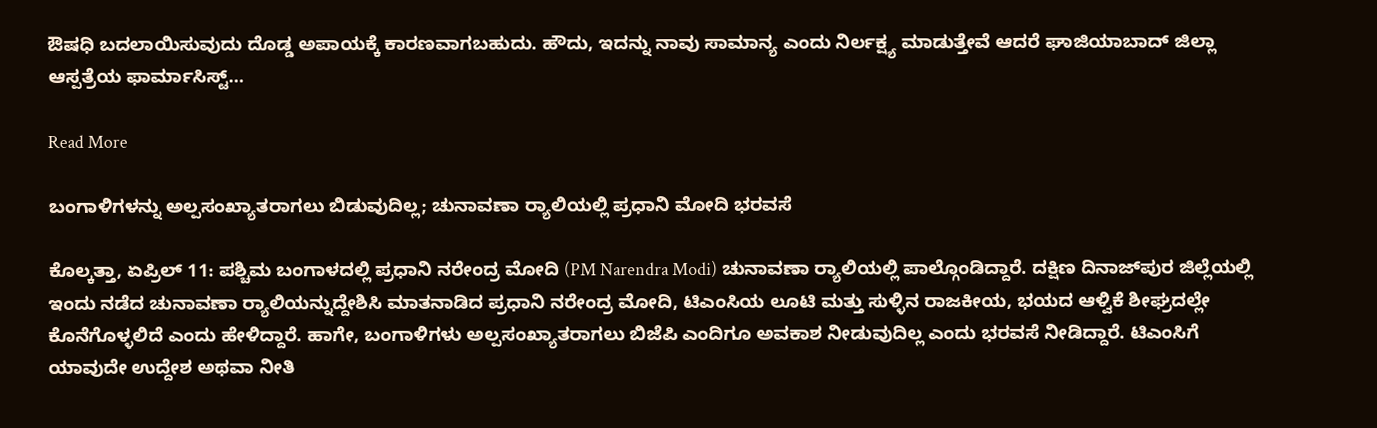ಔಷಧಿ ಬದಲಾಯಿಸುವುದು ದೊಡ್ಡ ಅಪಾಯಕ್ಕೆ ಕಾರಣವಾಗಬಹುದು. ಹೌದು, ಇದನ್ನು ನಾವು ಸಾಮಾನ್ಯ ಎಂದು ನಿರ್ಲಕ್ಷ್ಯ ಮಾಡುತ್ತೇವೆ ಆದರೆ ಘಾಜಿಯಾಬಾದ್ ಜಿಲ್ಲಾ ಆಸ್ಪತ್ರೆಯ ಫಾರ್ಮಾಸಿಸ್ಟ್…

Read More

ಬಂಗಾಳಿಗಳನ್ನು ಅಲ್ಪಸಂಖ್ಯಾತರಾಗಲು ಬಿಡುವುದಿಲ್ಲ; ಚುನಾವಣಾ ರ‍್ಯಾಲಿಯಲ್ಲಿ ಪ್ರಧಾನಿ ಮೋದಿ ಭರವಸೆ

ಕೊಲ್ಕತ್ತಾ, ಏಪ್ರಿಲ್ 11: ಪಶ್ಚಿಮ ಬಂಗಾಳದಲ್ಲಿ ಪ್ರಧಾನಿ ನರೇಂದ್ರ ಮೋದಿ (PM Narendra Modi) ಚುನಾವಣಾ ರ‍್ಯಾಲಿಯಲ್ಲಿ ಪಾಲ್ಗೊಂಡಿದ್ದಾರೆ. ದಕ್ಷಿಣ ದಿನಾಜ್‌ಪುರ ಜಿಲ್ಲೆಯಲ್ಲಿ ಇಂದು ನಡೆದ ಚುನಾವಣಾ ರ‍್ಯಾಲಿಯನ್ನುದ್ದೇಶಿಸಿ ಮಾತನಾಡಿದ ಪ್ರಧಾನಿ ನರೇಂದ್ರ ಮೋದಿ, ಟಿಎಂಸಿಯ ಲೂಟಿ ಮತ್ತು ಸುಳ್ಳಿನ ರಾಜಕೀಯ, ಭಯದ ಆಳ್ವಿಕೆ ಶೀಘ್ರದಲ್ಲೇ ಕೊನೆಗೊಳ್ಳಲಿದೆ ಎಂದು ಹೇಳಿದ್ದಾರೆ. ಹಾಗೇ, ಬಂಗಾಳಿಗಳು ಅಲ್ಪಸಂಖ್ಯಾತರಾಗಲು ಬಿಜೆಪಿ ಎಂದಿಗೂ ಅವಕಾಶ ನೀಡುವುದಿಲ್ಲ ಎಂದು ಭರವಸೆ ನೀಡಿದ್ದಾರೆ. ಟಿಎಂಸಿಗೆ ಯಾವುದೇ ಉದ್ದೇಶ ಅಥವಾ ನೀತಿ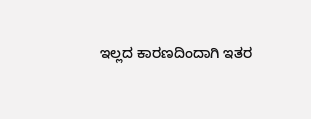ಇಲ್ಲದ ಕಾರಣದಿಂದಾಗಿ ಇತರ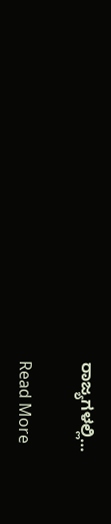ರಾಜ್ಯಗಳಲ್ಲಿ…

Read More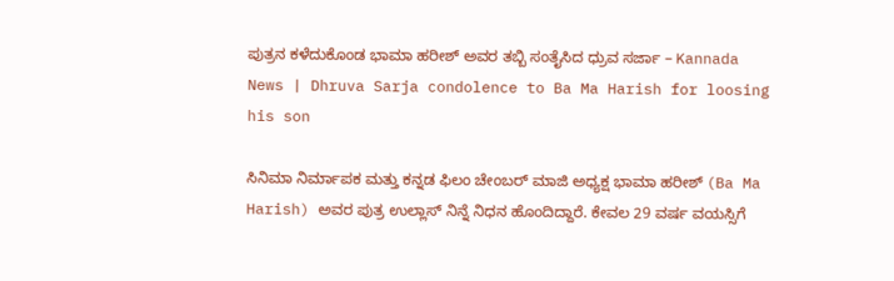ಪುತ್ರನ ಕಳೆದುಕೊಂಡ ಭಾಮಾ ಹರೀಶ್ ಅವರ ತಬ್ಬಿ ಸಂತೈಸಿದ ಧ್ರುವ ಸರ್ಜಾ – Kannada News | Dhruva Sarja condolence to Ba Ma Harish for loosing his son

ಸಿನಿಮಾ ನಿರ್ಮಾಪಕ ಮತ್ತು ಕನ್ನಡ ಫಿಲಂ ಚೇಂಬರ್ ಮಾಜಿ ಅಧ್ಯಕ್ಷ ಭಾಮಾ ಹರೀಶ್ (Ba Ma Harish) ಅವರ ಪುತ್ರ ಉಲ್ಲಾಸ್ ನಿನ್ನೆ ನಿಧನ ಹೊಂದಿದ್ದಾರೆ. ಕೇವಲ 29 ವರ್ಷ ವಯಸ್ಸಿಗೆ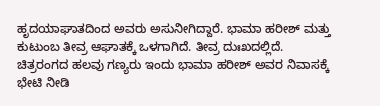ಹೃದಯಾಘಾತದಿಂದ ಅವರು ಅಸುನೀಗಿದ್ದಾರೆ. ಭಾಮಾ ಹರೀಶ್ ಮತ್ತು ಕುಟುಂಬ ತೀವ್ರ ಆಘಾತಕ್ಕೆ ಒಳಗಾಗಿದೆ. ತೀವ್ರ ದುಃಖದಲ್ಲಿದೆ. ಚಿತ್ರರಂಗದ ಹಲವು ಗಣ್ಯರು ಇಂದು ಭಾಮಾ ಹರೀಶ್ ಅವರ ನಿವಾಸಕ್ಕೆ ಭೇಟಿ ನೀಡಿ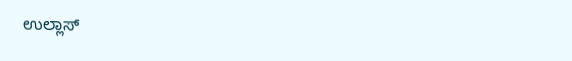ಉಲ್ಲಾಸ್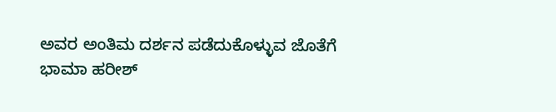ಅವರ ಅಂತಿಮ ದರ್ಶನ ಪಡೆದುಕೊಳ್ಳುವ ಜೊತೆಗೆ ಭಾಮಾ ಹರೀಶ್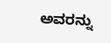ಅವರನ್ನು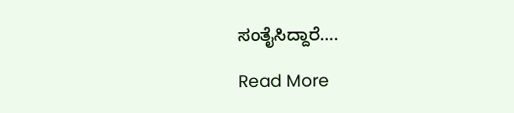ಸಂತೈಸಿದ್ದಾರೆ….

Read More